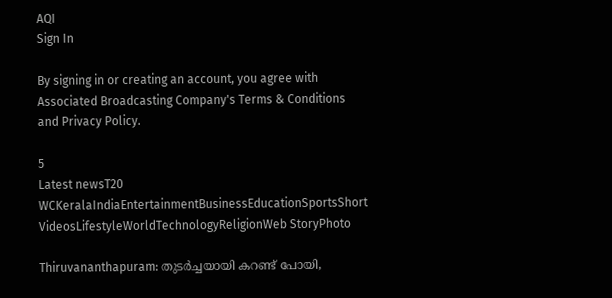AQI
Sign In

By signing in or creating an account, you agree with Associated Broadcasting Company's Terms & Conditions and Privacy Policy.

5
Latest newsT20 WCKeralaIndiaEntertainmentBusinessEducationSportsShort VideosLifestyleWorldTechnologyReligionWeb StoryPhoto

Thiruvananthapuram: തുടർച്ചയായി കറണ്ട് പോയി,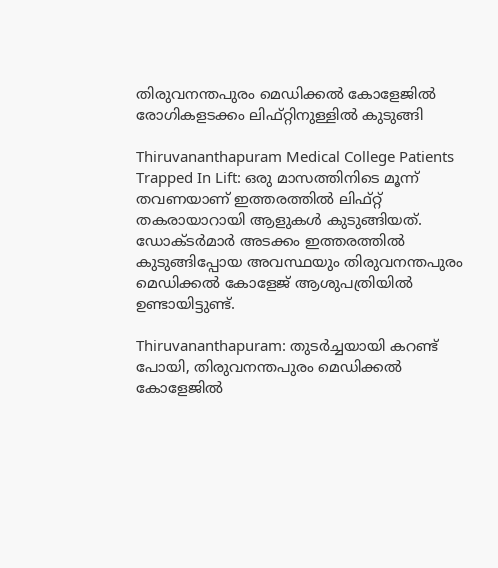തിരുവനന്തപുരം മെഡിക്കൽ കോളേജിൽ രോഗികളടക്കം ലിഫ്റ്റിനുള്ളിൽ കുടുങ്ങി

Thiruvananthapuram Medical College Patients Trapped In Lift: ഒരു മാസത്തിനിടെ മൂന്ന് തവണയാണ് ഇത്തരത്തിൽ ലിഫ്റ്റ് തകരായാറായി ആളുകൾ കുടുങ്ങിയത്. ഡോക്ടർമാർ അടക്കം ഇത്തരത്തിൽ കുടുങ്ങിപ്പോയ അവസ്ഥയും തിരുവനന്തപുരം മെഡിക്കൽ കോളേജ് ആശുപത്രിയിൽ ഉണ്ടായിട്ടുണ്ട്.

Thiruvananthapuram: തുടർച്ചയായി കറണ്ട് പോയി, തിരുവനന്തപുരം മെഡിക്കൽ കോളേജിൽ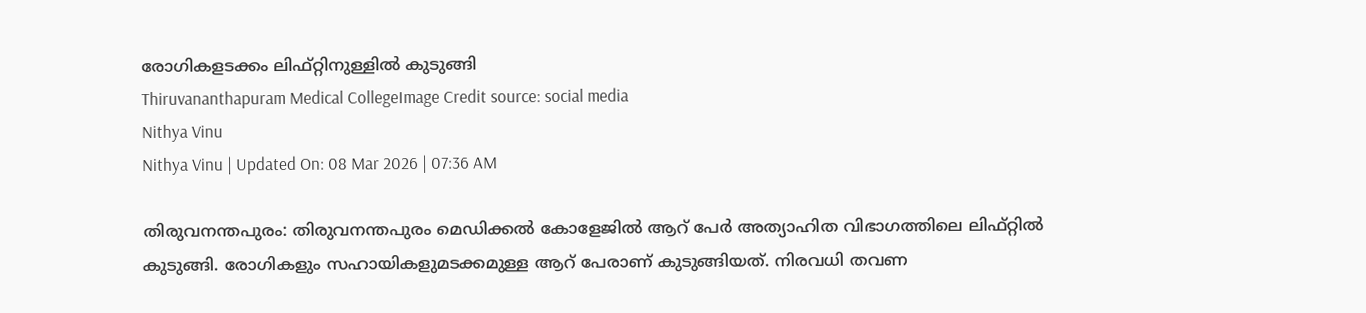രോഗികളടക്കം ലിഫ്റ്റിനുള്ളിൽ കുടുങ്ങി
Thiruvananthapuram Medical CollegeImage Credit source: social media
Nithya Vinu
Nithya Vinu | Updated On: 08 Mar 2026 | 07:36 AM

തിരുവനന്തപുരം: തിരുവനന്തപുരം മെഡിക്കൽ കോളേജിൽ ആറ് പേർ അത്യാഹിത വിഭാഗത്തിലെ ലിഫ്റ്റിൽ കുടുങ്ങി. രോഗികളും സഹായികളുമടക്കമുള്ള ആറ് പേരാണ് കുടുങ്ങിയത്. നിരവധി തവണ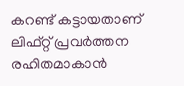കറണ്ട് കട്ടായതാണ് ലിഫ്റ്റ് പ്രവർത്തന രഹിതമാകാൻ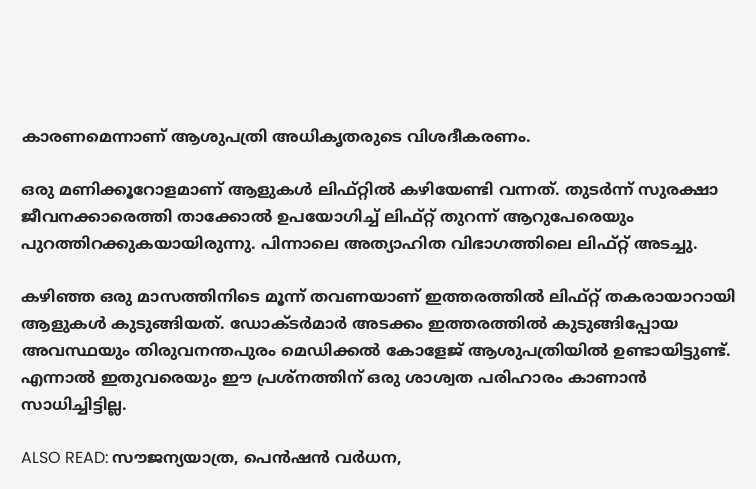കാരണമെന്നാണ് ആശുപത്രി അധികൃതരുടെ വിശദീകരണം.

ഒരു മണിക്കൂറോളമാണ് ആളുകൾ ലിഫ്റ്റിൽ കഴിയേണ്ടി വന്നത്. തുടർന്ന് സുരക്ഷാ ജീവനക്കാരെത്തി താക്കോൽ ഉപയോഗിച്ച് ലിഫ്റ്റ് തുറന്ന് ആറുപേരെയും പുറത്തിറക്കുകയായിരുന്നു. പിന്നാലെ അത്യാഹിത വിഭാഗത്തിലെ ലിഫ്റ്റ് അടച്ചു.

കഴിഞ്ഞ ഒരു മാസത്തിനിടെ മൂന്ന് തവണയാണ് ഇത്തരത്തിൽ ലിഫ്റ്റ് തകരായാറായി ആളുകൾ കുടുങ്ങിയത്. ഡോക്ടർമാർ അടക്കം ഇത്തരത്തിൽ കുടുങ്ങിപ്പോയ അവസ്ഥയും തിരുവനന്തപുരം മെഡിക്കൽ കോളേജ് ആശുപത്രിയിൽ ഉണ്ടായിട്ടുണ്ട്. എന്നാൽ ഇതുവരെയും ഈ പ്രശ്‌നത്തിന് ഒരു ശാശ്വത പരിഹാരം കാണാൻ സാധിച്ചിട്ടില്ല.

ALSO READ: സൗജന്യയാത്ര, പെൻഷൻ വർധന,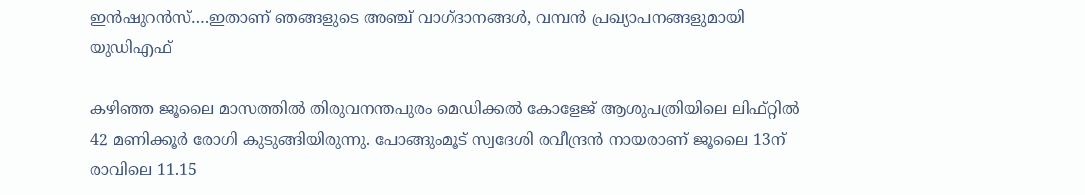ഇൻഷുറൻസ്….ഇതാണ് ഞങ്ങളുടെ അഞ്ച് വാഗ്ദാനങ്ങൾ, വമ്പൻ പ്രഖ്യാപനങ്ങളുമായി യുഡിഎഫ്

കഴിഞ്ഞ ജൂലൈ മാസത്തിൽ തിരുവനന്തപുരം മെഡിക്കൽ കോളേജ് ആശുപത്രിയിലെ ലിഫ്റ്റിൽ 42 മണിക്കൂർ രോഗി കുടുങ്ങിയിരുന്നു. പോങ്ങുംമൂട് സ്വദേശി രവീന്ദ്രൻ നായരാണ് ജൂലൈ 13ന് രാവിലെ 11.15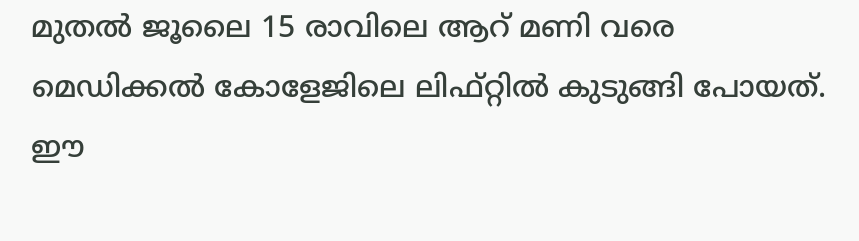മുതൽ ജൂലൈ 15 രാവിലെ ആറ് മണി വരെ മെഡിക്കൽ കോളേജിലെ ലിഫ്റ്റിൽ കുടുങ്ങി പോയത്. ഈ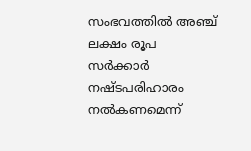സംഭവത്തിൽ അഞ്ച് ലക്ഷം രൂപ സർക്കാർ നഷ്ടപരിഹാരം നൽകണമെന്ന്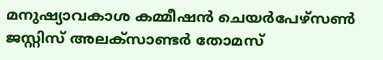മനുഷ്യാവകാശ കമ്മീഷൻ ചെയർപേഴ്സൺ ജസ്റ്റിസ് അലക്സാണ്ടർ തോമസ്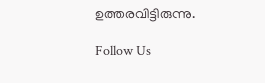ഉത്തരവിട്ടിരുന്നു.

Follow Us